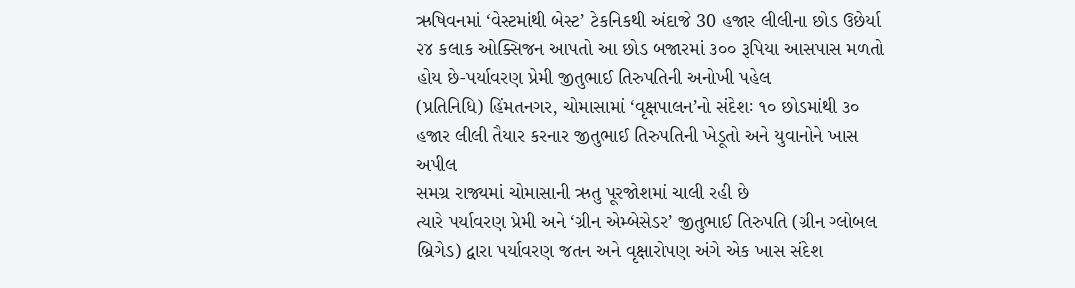ઋષિવનમાં ‘વેસ્ટમાંથી બેસ્ટ’ ટેકનિકથી અંદાજે 30 હજાર લીલીના છોડ ઉછેર્યા
૨૪ કલાક ઓક્સિજન આપતો આ છોડ બજારમાં ૩૦૦ રૂપિયા આસપાસ મળતો હોય છે-પર્યાવરણ પ્રેમી જીતુભાઈ તિરુપતિની અનોખી પહેલ
(પ્રતિનિધિ) હિંમતનગર, ચોમાસામાં ‘વૃક્ષપાલન’નો સંદેશઃ ૧૦ છોડમાંથી ૩૦ હજાર લીલી તૈયાર કરનાર જીતુભાઈ તિરુપતિની ખેડૂતો અને યુવાનોને ખાસ અપીલ
સમગ્ર રાજ્યમાં ચોમાસાની ઋતુ પૂરજોશમાં ચાલી રહી છે
ત્યારે પર્યાવરણ પ્રેમી અને ‘ગ્રીન એમ્બેસેડર’ જીતુભાઈ તિરુપતિ (ગ્રીન ગ્લોબલ બ્રિગેડ) દ્વારા પર્યાવરણ જતન અને વૃક્ષારોપણ અંગે એક ખાસ સંદેશ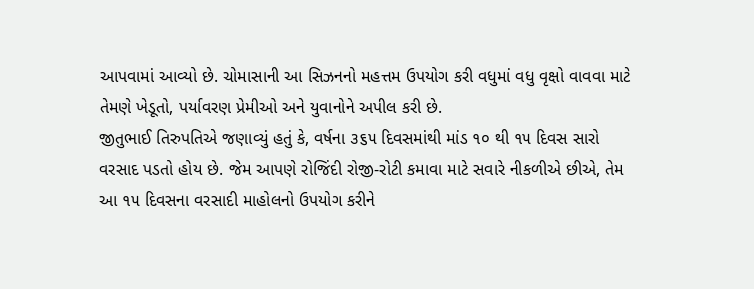આપવામાં આવ્યો છે. ચોમાસાની આ સિઝનનો મહત્તમ ઉપયોગ કરી વધુમાં વધુ વૃક્ષો વાવવા માટે તેમણે ખેડૂતો, પર્યાવરણ પ્રેમીઓ અને યુવાનોને અપીલ કરી છે.
જીતુભાઈ તિરુપતિએ જણાવ્યું હતું કે, વર્ષના ૩૬૫ દિવસમાંથી માંડ ૧૦ થી ૧૫ દિવસ સારો વરસાદ પડતો હોય છે. જેમ આપણે રોજિંદી રોજી-રોટી કમાવા માટે સવારે નીકળીએ છીએ, તેમ આ ૧૫ દિવસના વરસાદી માહોલનો ઉપયોગ કરીને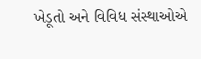ખેડૂતો અને વિવિધ સંસ્થાઓએ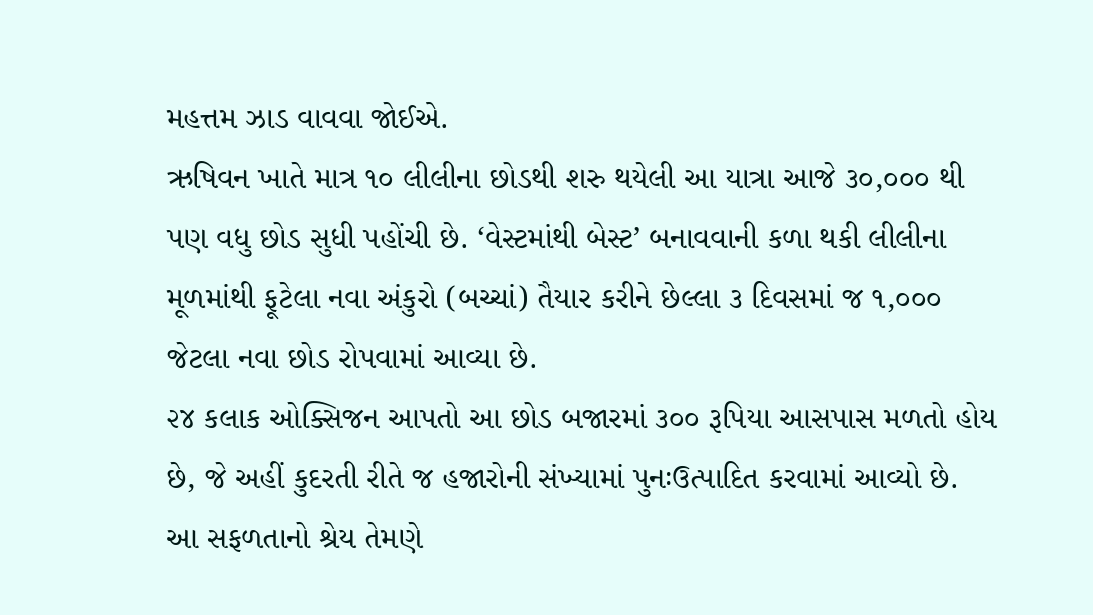મહત્તમ ઝાડ વાવવા જોઈએ.
ઋષિવન ખાતે માત્ર ૧૦ લીલીના છોડથી શરુ થયેલી આ યાત્રા આજે ૩૦,૦૦૦ થી પણ વધુ છોડ સુધી પહોંચી છે. ‘વેસ્ટમાંથી બેસ્ટ’ બનાવવાની કળા થકી લીલીના મૂળમાંથી ફૂટેલા નવા અંકુરો (બચ્ચાં) તૈયાર કરીને છેલ્લા ૩ દિવસમાં જ ૧,૦૦૦ જેટલા નવા છોડ રોપવામાં આવ્યા છે.
૨૪ કલાક ઓક્સિજન આપતો આ છોડ બજારમાં ૩૦૦ રૂપિયા આસપાસ મળતો હોય છે, જે અહીં કુદરતી રીતે જ હજારોની સંખ્યામાં પુનઃઉત્પાદિત કરવામાં આવ્યો છે. આ સફળતાનો શ્રેય તેમણે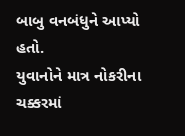બાબુ વનબંધુને આપ્યો હતો.
યુવાનોને માત્ર નોકરીના ચક્કરમાં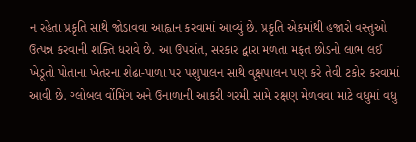ન રહેતા પ્રકૃતિ સાથે જોડાવવા આહ્વાન કરવામાં આવ્યું છે. પ્રકૃતિ એકમાંથી હજારો વસ્તુઓ ઉત્પન્ન કરવાની શક્તિ ધરાવે છે. આ ઉપરાંત, સરકાર દ્વારા મળતા મફત છોડનો લાભ લઈ ખેડૂતો પોતાના ખેતરના શેઢા-પાળા પર પશુપાલન સાથે વૃક્ષપાલન પણ કરે તેવી ટકોર કરવામાં આવી છે. ગ્લોબલ ર્વોમિંગ અને ઉનાળાની આકરી ગરમી સામે રક્ષણ મેળવવા માટે વધુમાં વધુ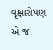વૃક્ષારોપણ એ જ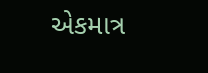એકમાત્ર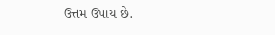ઉત્તમ ઉપાય છે.